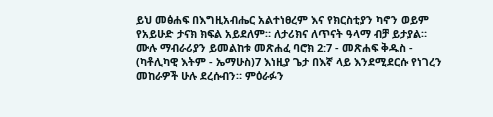ይህ መፅሐፍ በእግዚአብሔር አልተነፀረም እና የክርስቲያን ካኖን ወይም የአይሁድ ታናክ ክፍል አይደለም። ለታሪክና ለጥናት ዓላማ ብቻ ይታያል። ሙሉ ማብራሪያን ይመልከቱ መጽሐፈ ባሮክ 2:7 - መጽሐፍ ቅዱስ - (ካቶሊካዊ እትም - ኤማሁስ)7 እነዚያ ጌታ በእኛ ላይ እንደሚደርሱ የነገረን መከራዎች ሁሉ ደረሱብን። ምዕራፉን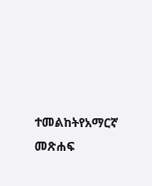ተመልከትየአማርኛ መጽሐፍ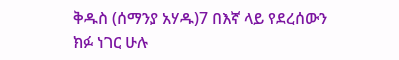ቅዱስ (ሰማንያ አሃዱ)7 በእኛ ላይ የደረሰውን ክፉ ነገር ሁሉ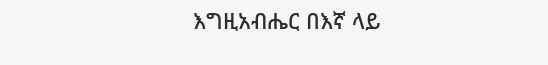እግዚአብሔር በእኛ ላይ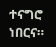ተናግሮ ነበርና።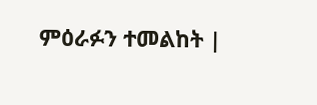ምዕራፉን ተመልከት |